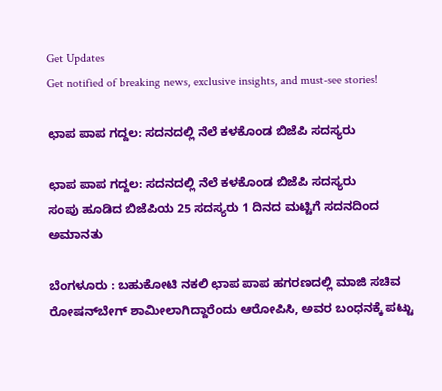Get Updates
Get notified of breaking news, exclusive insights, and must-see stories!

ಛಾಪ ಪಾಪ ಗದ್ದಲ: ಸದನದಲ್ಲಿ ನೆಲೆ ಕಳಕೊಂಡ ಬಿಜೆಪಿ ಸದಸ್ಯರು

ಛಾಪ ಪಾಪ ಗದ್ದಲ: ಸದನದಲ್ಲಿ ನೆಲೆ ಕಳಕೊಂಡ ಬಿಜೆಪಿ ಸದಸ್ಯರು
ಸಂಪು ಹೂಡಿದ ಬಿಜೆಪಿಯ 25 ಸದಸ್ಯರು 1 ದಿನದ ಮಟ್ಟಿಗೆ ಸದನದಿಂದ ಅಮಾನತು

ಬೆಂಗಳೂರು : ಬಹುಕೋಟಿ ನಕಲಿ ಛಾಪ ಪಾಪ ಹಗರಣದಲ್ಲಿ ಮಾಜಿ ಸಚಿವ ರೋಷನ್‌ಬೇಗ್‌ ಶಾಮೀಲಾಗಿದ್ದಾರೆಂದು ಆರೋಪಿಸಿ, ಅವರ ಬಂಧನಕ್ಕೆ ಪಟ್ಟು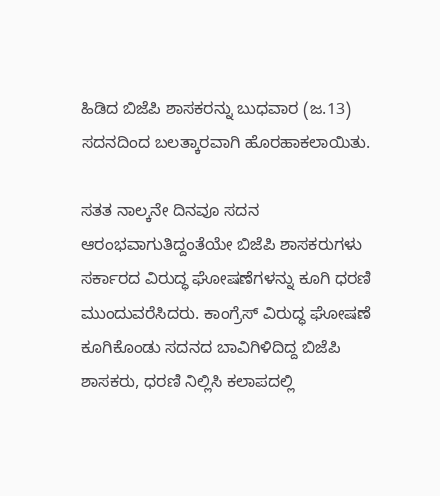ಹಿಡಿದ ಬಿಜೆಪಿ ಶಾಸಕರನ್ನು ಬುಧವಾರ (ಜ.13) ಸದನದಿಂದ ಬಲತ್ಕಾರವಾಗಿ ಹೊರಹಾಕಲಾಯಿತು.

ಸತತ ನಾಲ್ಕನೇ ದಿನವೂ ಸದನ ಆರಂಭವಾಗುತಿದ್ದಂತೆಯೇ ಬಿಜೆಪಿ ಶಾಸಕರುಗಳು ಸರ್ಕಾರದ ವಿರುದ್ಧ ಘೋಷಣೆಗಳನ್ನು ಕೂಗಿ ಧರಣಿ ಮುಂದುವರೆಸಿದರು. ಕಾಂಗ್ರೆಸ್‌ ವಿರುದ್ಧ ಘೋಷಣೆ ಕೂಗಿಕೊಂಡು ಸದನದ ಬಾವಿಗಿಳಿದಿದ್ದ ಬಿಜೆಪಿ ಶಾಸಕರು, ಧರಣಿ ನಿಲ್ಲಿಸಿ ಕಲಾಪದಲ್ಲಿ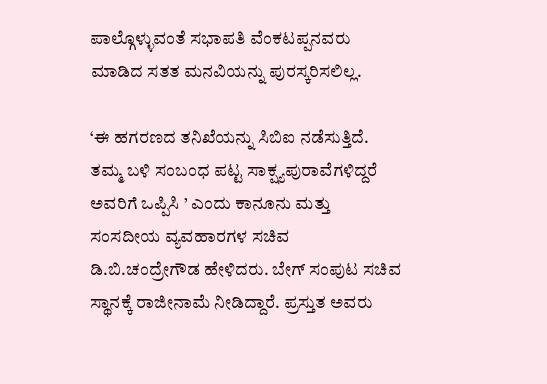ಪಾಲ್ಗೊಳ್ಳುವಂತೆ ಸಭಾಪತಿ ವೆಂಕಟಪ್ಪನವರು ಮಾಡಿದ ಸತತ ಮನವಿಯನ್ನು ಪುರಸ್ಕರಿಸಲಿಲ್ಲ.

‘ಈ ಹಗರಣದ ತನಿಖೆಯನ್ನು ಸಿಬಿಐ ನಡೆಸುತ್ತಿದೆ. ತಮ್ಮ ಬಳಿ ಸಂಬಂಧ ಪಟ್ಟ ಸಾಕ್ಷ್ಯಪುರಾವೆಗಳಿದ್ದರೆ ಅವರಿಗೆ ಒಪ್ಪಿಸಿ ’ ಎಂದು ಕಾನೂನು ಮತ್ತು ಸಂಸದೀಯ ವ್ಯವಹಾರಗಳ ಸಚಿವ ಡಿ.ಬಿ.ಚಂದ್ರೇಗೌಡ ಹೇಳಿದರು. ಬೇಗ್‌ ಸಂಪುಟ ಸಚಿವ ಸ್ಥಾನಕ್ಕೆ ರಾಜೀನಾಮೆ ನೀಡಿದ್ದಾರೆ. ಪ್ರಸ್ತುತ ಅವರು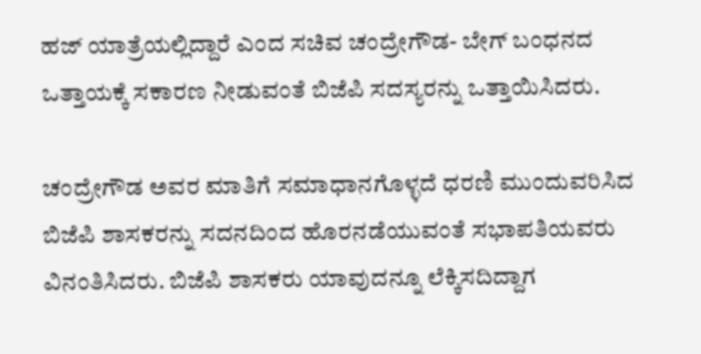ಹಜ್‌ ಯಾತ್ರೆಯಲ್ಲಿದ್ದಾರೆ ಎಂದ ಸಚಿವ ಚಂದ್ರೇಗೌಡ- ಬೇಗ್‌ ಬಂಧನದ ಒತ್ತಾಯಕ್ಕೆ ಸಕಾರಣ ನೀಡುವಂತೆ ಬಿಜೆಪಿ ಸದಸ್ಯರನ್ನು ಒತ್ತಾಯಿಸಿದರು.

ಚಂದ್ರೇಗೌಡ ಅವರ ಮಾತಿಗೆ ಸಮಾಧಾನಗೊಳ್ಳದೆ ಧರಣಿ ಮುಂದುವರಿಸಿದ ಬಿಜೆಪಿ ಶಾಸಕರನ್ನು ಸದನದಿಂದ ಹೊರನಡೆಯುವಂತೆ ಸಭಾಪತಿಯವರು ವಿನಂತಿಸಿದರು. ಬಿಜೆಪಿ ಶಾಸಕರು ಯಾವುದನ್ನೂ ಲೆಕ್ಕಿಸದಿದ್ದಾಗ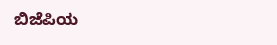ಬಿಜೆಪಿಯ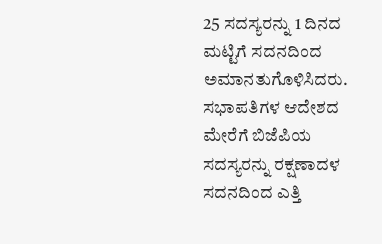25 ಸದಸ್ಯರನ್ನು 1 ದಿನದ ಮಟ್ಟಿಗೆ ಸದನದಿಂದ ಅಮಾನತುಗೊಳಿಸಿದರು. ಸಭಾಪತಿಗಳ ಆದೇಶದ ಮೇರೆಗೆ ಬಿಜೆಪಿಯ ಸದಸ್ಯರನ್ನು ರಕ್ಷಣಾದಳ ಸದನದಿಂದ ಎತ್ತಿ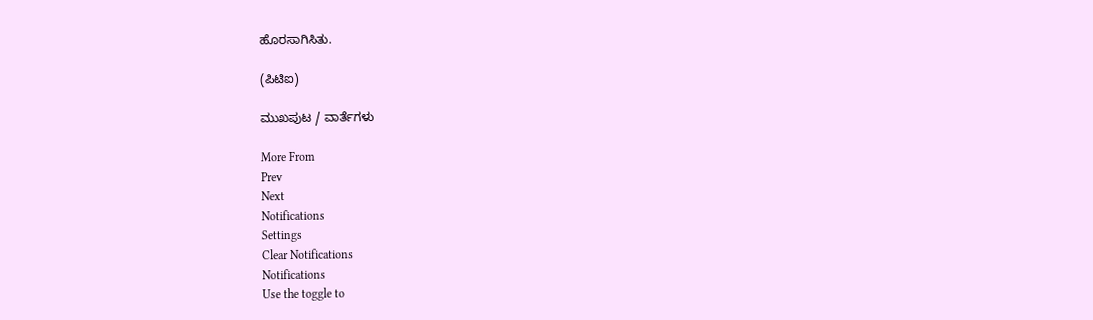ಹೊರಸಾಗಿಸಿತು.

(ಪಿಟಿಐ)

ಮುಖಪುಟ / ವಾರ್ತೆಗಳು

More From
Prev
Next
Notifications
Settings
Clear Notifications
Notifications
Use the toggle to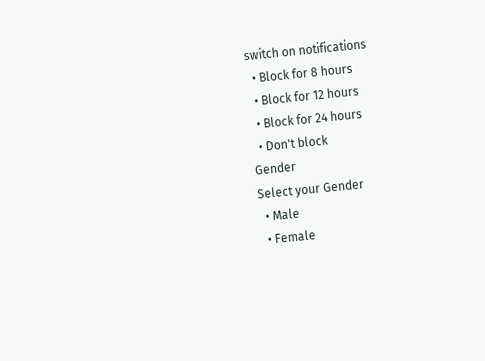switch on notifications
  • Block for 8 hours
  • Block for 12 hours
  • Block for 24 hours
  • Don't block
Gender
Select your Gender
  • Male
  • Female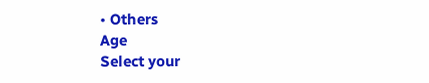• Others
Age
Select your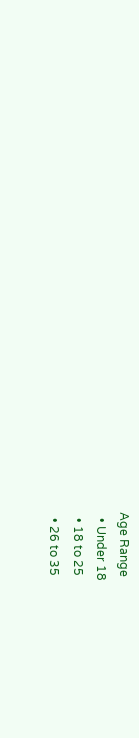Age Range
  • Under 18
  • 18 to 25
  • 26 to 35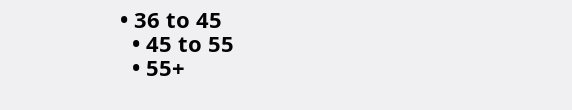• 36 to 45
  • 45 to 55
  • 55+